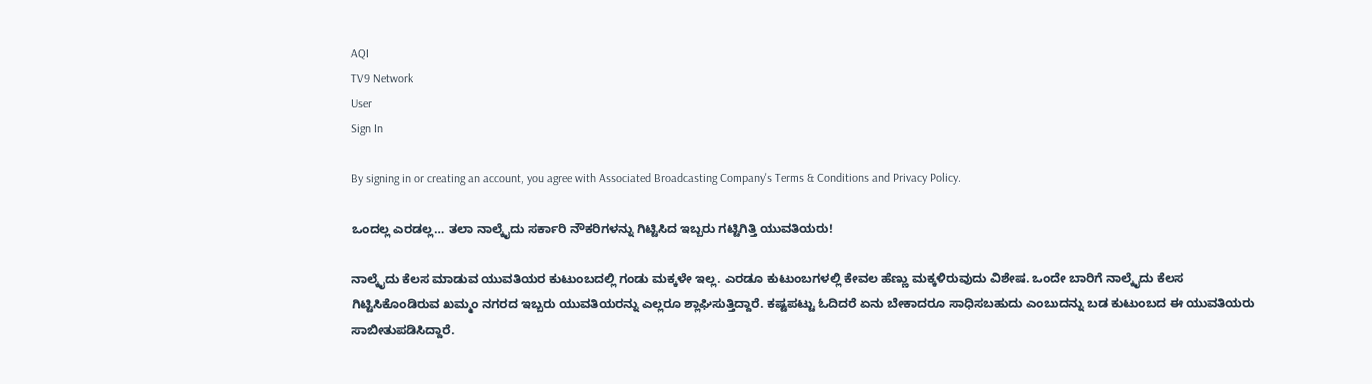AQI
TV9 Network
User
Sign In

By signing in or creating an account, you agree with Associated Broadcasting Company's Terms & Conditions and Privacy Policy.

ಒಂದಲ್ಲ ಎರಡಲ್ಲ… ತಲಾ ನಾಲ್ಕೈದು ಸರ್ಕಾರಿ ನೌಕರಿಗಳನ್ನು ಗಿಟ್ಟಿಸಿದ ಇಬ್ಬರು ಗಟ್ಟಿಗಿತ್ತಿ ಯುವತಿಯರು!

ನಾಲ್ಕೈದು ಕೆಲಸ ಮಾಡುವ ಯುವತಿಯರ ಕುಟುಂಬದಲ್ಲಿ ಗಂಡು ಮಕ್ಕಳೇ ಇಲ್ಲ. ಎರಡೂ ಕುಟುಂಬಗಳಲ್ಲಿ ಕೇವಲ ಹೆಣ್ಣು ಮಕ್ಕಳಿರುವುದು ವಿಶೇಷ. ಒಂದೇ ಬಾರಿಗೆ ನಾಲ್ಕೈದು ಕೆಲಸ ಗಿಟ್ಟಿಸಿಕೊಂಡಿರುವ ಖಮ್ಮಂ ನಗರದ ಇಬ್ಬರು ಯುವತಿಯರನ್ನು ಎಲ್ಲರೂ ಶ್ಲಾಘಿಸುತ್ತಿದ್ದಾರೆ. ಕಷ್ಟಪಟ್ಟು ಓದಿದರೆ ಏನು ಬೇಕಾದರೂ ಸಾಧಿಸಬಹುದು ಎಂಬುದನ್ನು ಬಡ ಕುಟುಂಬದ ಈ ಯುವತಿಯರು ಸಾಬೀತುಪಡಿಸಿದ್ದಾರೆ.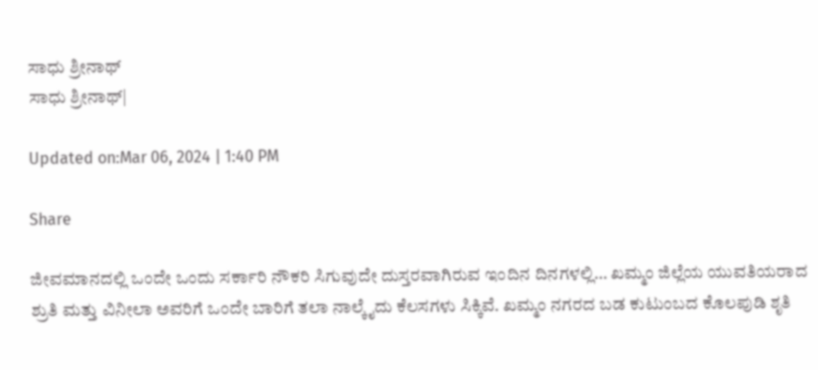ಸಾಧು ಶ್ರೀನಾಥ್
ಸಾಧು ಶ್ರೀನಾಥ್|

Updated on:Mar 06, 2024 | 1:40 PM

Share

ಜೀವಮಾನದಲ್ಲಿ ಒಂದೇ ಒಂದು ಸರ್ಕಾರಿ ನೌಕರಿ ಸಿಗುವುದೇ ದುಸ್ತರವಾಗಿರುವ ಇಂದಿನ ದಿನಗಳಲ್ಲಿ… ಖಮ್ಮಂ ಜಿಲ್ಲೆಯ ಯುವತಿಯರಾದ ಶ್ರುತಿ ಮತ್ತು ವಿನೀಲಾ ಅವರಿಗೆ ಒಂದೇ ಬಾರಿಗೆ ತಲಾ ನಾಲ್ಕೈದು ಕೆಲಸಗಳು ಸಿಕ್ಕಿವೆ. ಖಮ್ಮಂ ನಗರದ ಬಡ ಕುಟುಂಬದ ಕೊಲಪುಡಿ ಶೃತಿ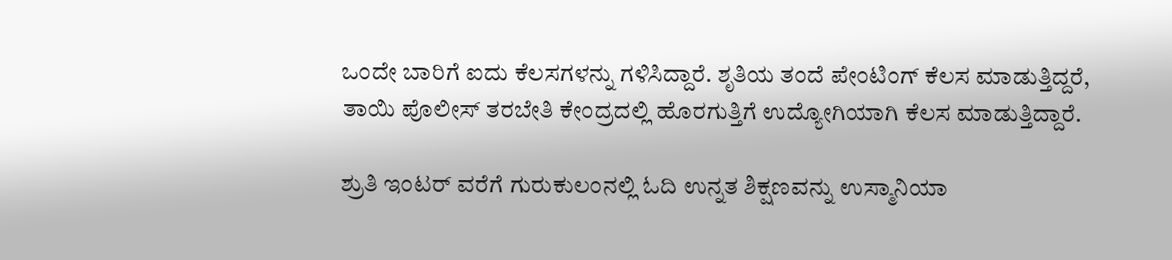ಒಂದೇ ಬಾರಿಗೆ ಐದು ಕೆಲಸಗಳನ್ನು ಗಳಿಸಿದ್ದಾರೆ. ಶೃತಿಯ ತಂದೆ ಪೇಂಟಿಂಗ್ ಕೆಲಸ ಮಾಡುತ್ತಿದ್ದರೆ, ತಾಯಿ ಪೊಲೀಸ್ ತರಬೇತಿ ಕೇಂದ್ರದಲ್ಲಿ ಹೊರಗುತ್ತಿಗೆ ಉದ್ಯೋಗಿಯಾಗಿ ಕೆಲಸ ಮಾಡುತ್ತಿದ್ದಾರೆ.

ಶ್ರುತಿ ಇಂಟರ್ ವರೆಗೆ ಗುರುಕುಲಂನಲ್ಲಿ ಓದಿ ಉನ್ನತ ಶಿಕ್ಷಣವನ್ನು ಉಸ್ಮಾನಿಯಾ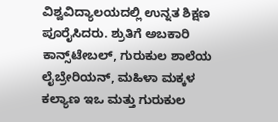ವಿಶ್ವವಿದ್ಯಾಲಯದಲ್ಲಿ ಉನ್ನತ ಶಿಕ್ಷಣ ಪೂರೈಸಿದರು. ಶ್ರುತಿಗೆ ಅಬಕಾರಿ ಕಾನ್ಸ್‌ಟೇಬಲ್, ಗುರುಕುಲ ಶಾಲೆಯ ಲೈಬ್ರೇರಿಯನ್, ಮಹಿಳಾ ಮಕ್ಕಳ ಕಲ್ಯಾಣ ಇಒ ಮತ್ತು ಗುರುಕುಲ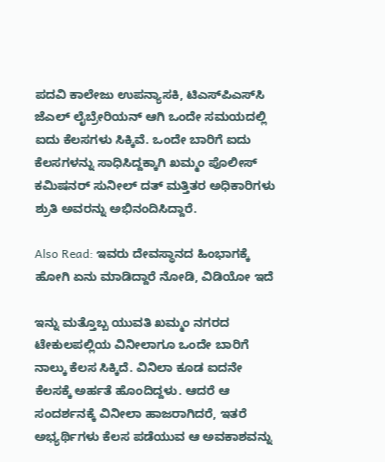ಪದವಿ ಕಾಲೇಜು ಉಪನ್ಯಾಸಕಿ, ಟಿಎಸ್‌ಪಿಎಸ್‌ಸಿ ಜೆಎಲ್ ಲೈಬ್ರೇರಿಯನ್ ಆಗಿ ಒಂದೇ ಸಮಯದಲ್ಲಿ ಐದು ಕೆಲಸಗಳು ಸಿಕ್ಕಿವೆ. ಒಂದೇ ಬಾರಿಗೆ ಐದು ಕೆಲಸಗಳನ್ನು ಸಾಧಿಸಿದ್ದಕ್ಕಾಗಿ ಖಮ್ಮಂ ಪೊಲೀಸ್ ಕಮಿಷನರ್ ಸುನೀಲ್ ದತ್ ಮತ್ತಿತರ ಅಧಿಕಾರಿಗಳು ಶ್ರುತಿ ಅವರನ್ನು ಅಭಿನಂದಿಸಿದ್ದಾರೆ.

Also Read: ಇವರು ದೇವಸ್ಥಾನದ ಹಿಂಭಾಗಕ್ಕೆ ಹೋಗಿ ಏನು ಮಾಡಿದ್ದಾರೆ ನೋಡಿ, ವಿಡಿಯೋ ಇದೆ

ಇನ್ನು ಮತ್ತೊಬ್ಬ ಯುವತಿ ಖಮ್ಮಂ ನಗರದ ಟೇಕುಲಪಲ್ಲಿಯ ವಿನೀಲಾಗೂ ಒಂದೇ ಬಾರಿಗೆ ನಾಲ್ಕು ಕೆಲಸ ಸಿಕ್ಕಿದೆ. ವಿನಿಲಾ ಕೂಡ ಐದನೇ ಕೆಲಸಕ್ಕೆ ಅರ್ಹತೆ ಹೊಂದಿದ್ದಳು. ಆದರೆ ಆ ಸಂದರ್ಶನಕ್ಕೆ ವಿನೀಲಾ ಹಾಜರಾಗಿದರೆ, ಇತರೆ ಅಭ್ಯರ್ಥಿಗಳು ಕೆಲಸ ಪಡೆಯುವ ಆ ಅವಕಾಶವನ್ನು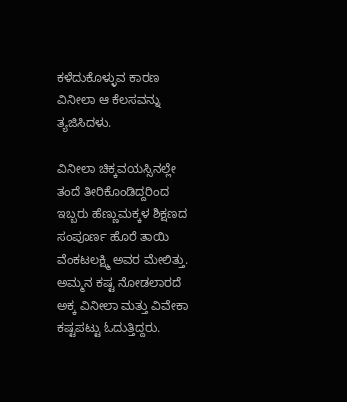ಕಳೆದುಕೊಳ್ಳುವ ಕಾರಣ ವಿನೀಲಾ ಆ ಕೆಲಸವನ್ನು ತ್ಯಜಿಸಿದಳು.

ವಿನೀಲಾ ಚಿಕ್ಕವಯಸ್ಸಿನಲ್ಲೇ ತಂದೆ ತೀರಿಕೊಂಡಿದ್ದರಿಂದ ಇಬ್ಬರು ಹೆಣ್ಣುಮಕ್ಕಳ ಶಿಕ್ಷಣದ ಸಂಪೂರ್ಣ ಹೊರೆ ತಾಯಿ ವೆಂಕಟಲಕ್ಷ್ಮಿ ಅವರ ಮೇಲಿತ್ತು. ಅಮ್ಮನ ಕಷ್ಟ ನೋಡಲಾರದೆ ಅಕ್ಕ ವಿನೀಲಾ ಮತ್ತು ವಿವೇಕಾ ಕಷ್ಟಪಟ್ಟು ಓದುತ್ತಿದ್ದರು.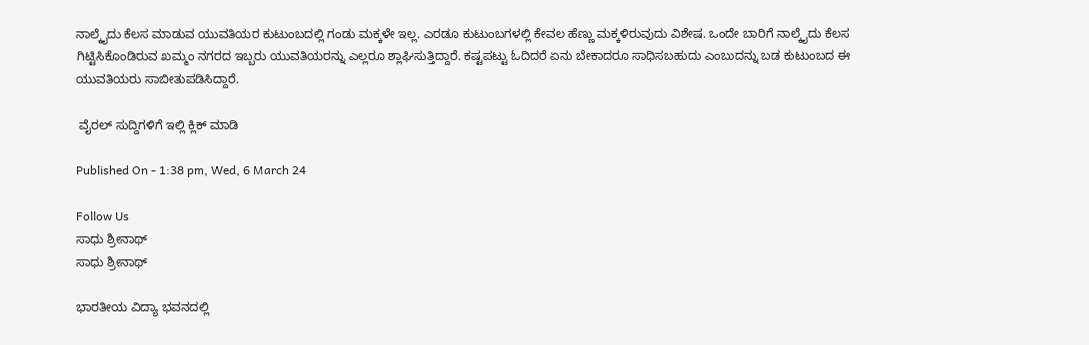ನಾಲ್ಕೈದು ಕೆಲಸ ಮಾಡುವ ಯುವತಿಯರ ಕುಟುಂಬದಲ್ಲಿ ಗಂಡು ಮಕ್ಕಳೇ ಇಲ್ಲ. ಎರಡೂ ಕುಟುಂಬಗಳಲ್ಲಿ ಕೇವಲ ಹೆಣ್ಣು ಮಕ್ಕಳಿರುವುದು ವಿಶೇಷ. ಒಂದೇ ಬಾರಿಗೆ ನಾಲ್ಕೈದು ಕೆಲಸ ಗಿಟ್ಟಿಸಿಕೊಂಡಿರುವ ಖಮ್ಮಂ ನಗರದ ಇಬ್ಬರು ಯುವತಿಯರನ್ನು ಎಲ್ಲರೂ ಶ್ಲಾಘಿಸುತ್ತಿದ್ದಾರೆ. ಕಷ್ಟಪಟ್ಟು ಓದಿದರೆ ಏನು ಬೇಕಾದರೂ ಸಾಧಿಸಬಹುದು ಎಂಬುದನ್ನು ಬಡ ಕುಟುಂಬದ ಈ ಯುವತಿಯರು ಸಾಬೀತುಪಡಿಸಿದ್ದಾರೆ.

 ವೈರಲ್ ಸುದ್ದಿಗಳಿಗೆ ಇಲ್ಲಿ ಕ್ಲಿಕ್ ಮಾಡಿ

Published On - 1:38 pm, Wed, 6 March 24

Follow Us
ಸಾಧು ಶ್ರೀನಾಥ್
ಸಾಧು ಶ್ರೀನಾಥ್

ಭಾರತೀಯ ವಿದ್ಯಾ ಭವನದಲ್ಲಿ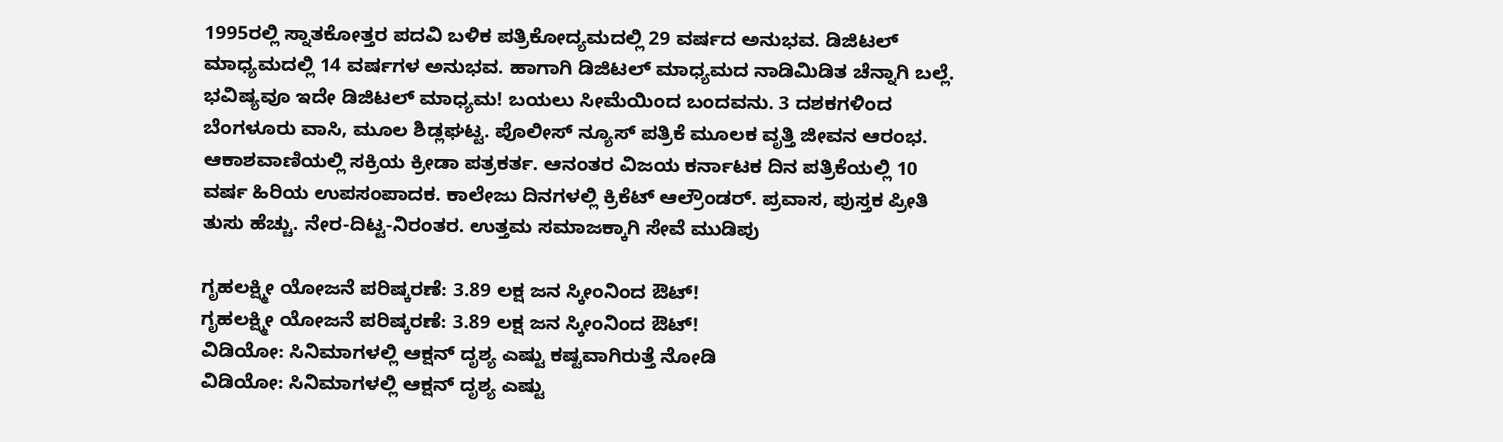1995ರಲ್ಲಿ ಸ್ನಾತಕೋತ್ತರ ಪದವಿ ಬಳಿಕ ಪತ್ರಿಕೋದ್ಯಮದಲ್ಲಿ 29 ವರ್ಷದ ಅನುಭವ. ಡಿಜಿಟಲ್ ಮಾಧ್ಯಮದಲ್ಲಿ 14 ವರ್ಷಗಳ ಅನುಭವ. ಹಾಗಾಗಿ ಡಿಜಿಟಲ್ ಮಾಧ್ಯಮದ ನಾಡಿಮಿಡಿತ ಚೆನ್ನಾಗಿ ಬಲ್ಲೆ. ಭವಿಷ್ಯವೂ ಇದೇ ಡಿಜಿಟಲ್ ಮಾಧ್ಯಮ! ಬಯಲು ಸೀಮೆಯಿಂದ ಬಂದವನು. 3 ದಶಕಗಳಿಂದ ಬೆಂಗಳೂರು ವಾಸಿ, ಮೂಲ ಶಿಡ್ಲಘಟ್ಟ. ಪೊಲೀಸ್ ನ್ಯೂಸ್ ಪತ್ರಿಕೆ ಮೂಲಕ ವೃತ್ತಿ ಜೀವನ ಆರಂಭ. ಆಕಾಶವಾಣಿಯಲ್ಲಿ ಸಕ್ರಿಯ ಕ್ರೀಡಾ ಪತ್ರಕರ್ತ. ಆನಂತರ ವಿಜಯ ಕರ್ನಾಟಕ ದಿನ ಪತ್ರಿಕೆಯಲ್ಲಿ 10 ವರ್ಷ ಹಿರಿಯ ಉಪಸಂಪಾದಕ. ಕಾಲೇಜು ದಿನಗಳಲ್ಲಿ ಕ್ರಿಕೆಟ್ ಆಲ್ರೌಂಡರ್. ಪ್ರವಾಸ, ಪುಸ್ತಕ ಪ್ರೀತಿ ತುಸು ಹೆಚ್ಚು. ನೇರ-ದಿಟ್ಟ-ನಿರಂತರ. ಉತ್ತಮ ಸಮಾಜಕ್ಕಾಗಿ ಸೇವೆ ಮುಡಿಪು

ಗೃಹಲಕ್ಷ್ಮೀ ಯೋಜನೆ ಪರಿಷ್ಕರಣೆ: 3.89 ಲಕ್ಷ ಜನ ಸ್ಕೀಂನಿಂದ ಔಟ್!
ಗೃಹಲಕ್ಷ್ಮೀ ಯೋಜನೆ ಪರಿಷ್ಕರಣೆ: 3.89 ಲಕ್ಷ ಜನ ಸ್ಕೀಂನಿಂದ ಔಟ್!
ವಿಡಿಯೋ: ಸಿನಿಮಾಗಳಲ್ಲಿ ಆಕ್ಷನ್ ದೃಶ್ಯ ಎಷ್ಟು ಕಷ್ಟವಾಗಿರುತ್ತೆ ನೋಡಿ
ವಿಡಿಯೋ: ಸಿನಿಮಾಗಳಲ್ಲಿ ಆಕ್ಷನ್ ದೃಶ್ಯ ಎಷ್ಟು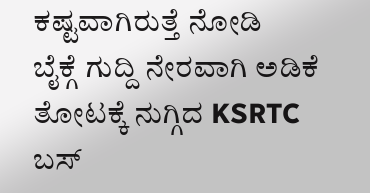ಕಷ್ಟವಾಗಿರುತ್ತೆ ನೋಡಿ
ಬೈಕ್ಗೆ ಗುದ್ದಿ ನೇರವಾಗಿ ಅಡಿಕೆ ತೋಟಕ್ಕೆ ನುಗ್ಗಿದ KSRTC ಬಸ್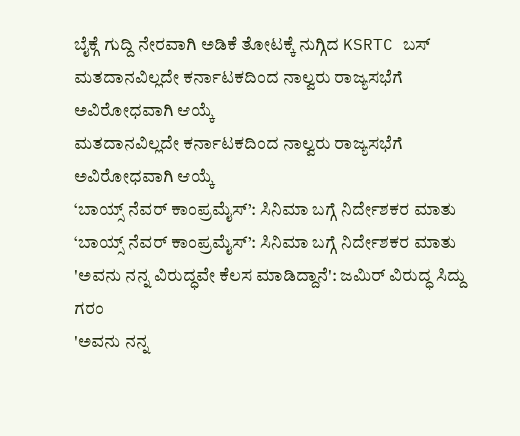ಬೈಕ್ಗೆ ಗುದ್ದಿ ನೇರವಾಗಿ ಅಡಿಕೆ ತೋಟಕ್ಕೆ ನುಗ್ಗಿದ KSRTC ಬಸ್
ಮತದಾನವಿಲ್ಲದೇ ಕರ್ನಾಟಕದಿಂದ ನಾಲ್ವರು ರಾಜ್ಯಸಭೆಗೆ ಅವಿರೋಧವಾಗಿ ಆಯ್ಕೆ
ಮತದಾನವಿಲ್ಲದೇ ಕರ್ನಾಟಕದಿಂದ ನಾಲ್ವರು ರಾಜ್ಯಸಭೆಗೆ ಅವಿರೋಧವಾಗಿ ಆಯ್ಕೆ
‘ಬಾಯ್ಸ್ ನೆವರ್ ಕಾಂಪ್ರಮೈಸ್’: ಸಿನಿಮಾ ಬಗ್ಗೆ ನಿರ್ದೇಶಕರ ಮಾತು
‘ಬಾಯ್ಸ್ ನೆವರ್ ಕಾಂಪ್ರಮೈಸ್’: ಸಿನಿಮಾ ಬಗ್ಗೆ ನಿರ್ದೇಶಕರ ಮಾತು
'ಅವನು ನನ್ನ ವಿರುದ್ಧವೇ ಕೆಲಸ ಮಾಡಿದ್ದಾನೆ': ಜಮಿರ್ ವಿರುದ್ಧ ಸಿದ್ದು ಗರಂ
'ಅವನು ನನ್ನ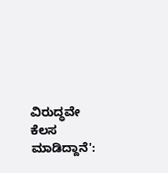ವಿರುದ್ಧವೇ ಕೆಲಸ ಮಾಡಿದ್ದಾನೆ':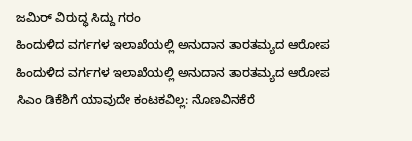ಜಮಿರ್ ವಿರುದ್ಧ ಸಿದ್ದು ಗರಂ
ಹಿಂದುಳಿದ ವರ್ಗಗಳ ಇಲಾಖೆಯಲ್ಲಿ ಅನುದಾನ ತಾರತಮ್ಯದ ಆರೋಪ
ಹಿಂದುಳಿದ ವರ್ಗಗಳ ಇಲಾಖೆಯಲ್ಲಿ ಅನುದಾನ ತಾರತಮ್ಯದ ಆರೋಪ
ಸಿಎಂ ಡಿಕೆಶಿಗೆ ಯಾವುದೇ ಕಂಟಕವಿಲ್ಲ: ನೊಣವಿನಕೆರೆ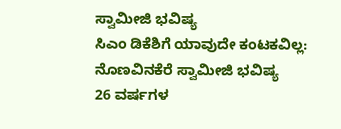ಸ್ವಾಮೀಜಿ ಭವಿಷ್ಯ
ಸಿಎಂ ಡಿಕೆಶಿಗೆ ಯಾವುದೇ ಕಂಟಕವಿಲ್ಲ: ನೊಣವಿನಕೆರೆ ಸ್ವಾಮೀಜಿ ಭವಿಷ್ಯ
26 ವರ್ಷಗಳ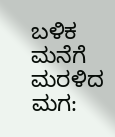ಬಳಿಕ ಮನೆಗೆ ಮರಳಿದ ಮಗ: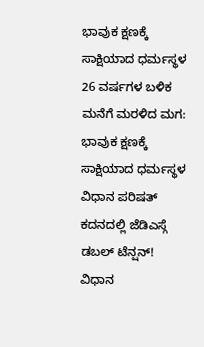ಭಾವುಕ ಕ್ಷಣಕ್ಕೆ ಸಾಕ್ಷಿಯಾದ ಧರ್ಮಸ್ಥಳ
26 ವರ್ಷಗಳ ಬಳಿಕ ಮನೆಗೆ ಮರಳಿದ ಮಗ: ಭಾವುಕ ಕ್ಷಣಕ್ಕೆ ಸಾಕ್ಷಿಯಾದ ಧರ್ಮಸ್ಥಳ
ವಿಧಾನ ಪರಿಷತ್ ಕದನದಲ್ಲಿ ಜೆಡಿಎಸ್ಗೆ ಡಬಲ್ ಟೆನ್ಷನ್!
ವಿಧಾನ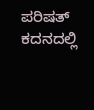ಪರಿಷತ್ ಕದನದಲ್ಲಿ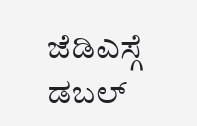ಜೆಡಿಎಸ್ಗೆ ಡಬಲ್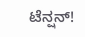ಟೆನ್ಷನ್!